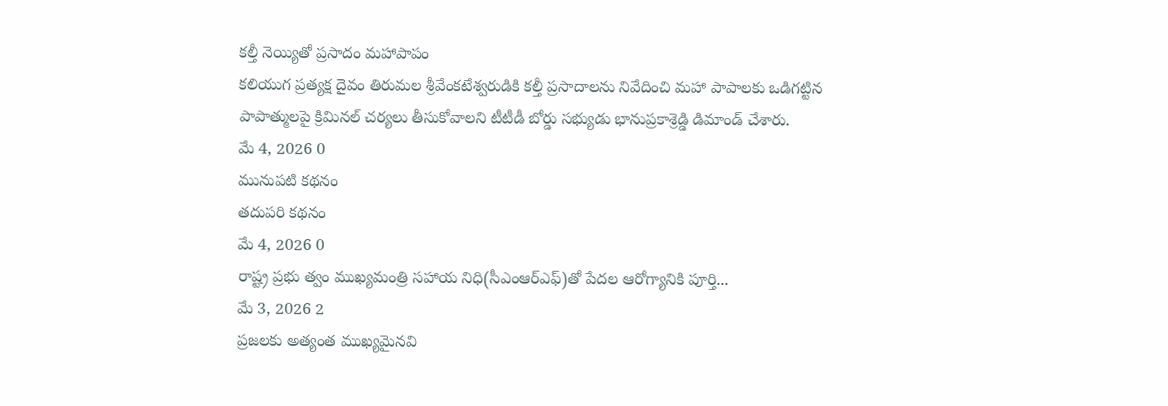కల్తీ నెయ్యితో ప్రసాదం మహాపాపం
కలియుగ ప్రత్యక్ష దైవం తిరుమల శ్రీవేంకటేశ్వరుడికి కల్తీ ప్రసాదాలను నివేదించి మహా పాపాలకు ఒడిగట్టిన పాపాత్ములపై క్రిమినల్ చర్యలు తీసుకోవాలని టీటీడీ బోర్డు సభ్యుడు భానుప్రకాశ్రెడ్డి డిమాండ్ చేశారు.
మే 4, 2026 0
మునుపటి కథనం
తదుపరి కథనం
మే 4, 2026 0
రాష్ట్ర ప్రభు త్వం ముఖ్యమంత్రి సహాయ నిధి(సీఎంఆర్ఎఫ్)తో పేదల ఆరోగ్యానికి పూర్తి...
మే 3, 2026 2
ప్రజలకు అత్యంత ముఖ్యమైనవి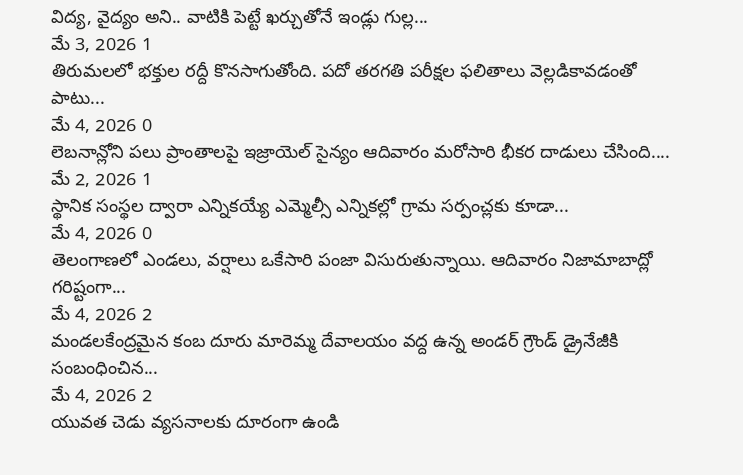విద్య, వైద్యం అని.. వాటికి పెట్టే ఖర్చుతోనే ఇండ్లు గుల్ల...
మే 3, 2026 1
తిరుమలలో భక్తుల రద్దీ కొనసాగుతోంది. పదో తరగతి పరీక్షల ఫలితాలు వెల్లడికావడంతో పాటు...
మే 4, 2026 0
లెబనాన్లోని పలు ప్రాంతాలపై ఇజ్రాయెల్ సైన్యం ఆదివారం మరోసారి భీకర దాడులు చేసింది....
మే 2, 2026 1
స్థానిక సంస్థల ద్వారా ఎన్నికయ్యే ఎమ్మెల్సీ ఎన్నికల్లో గ్రామ సర్పంచ్లకు కూడా...
మే 4, 2026 0
తెలంగాణలో ఎండలు, వర్షాలు ఒకేసారి పంజా విసురుతున్నాయి. ఆదివారం నిజామాబాద్లో గరిష్టంగా...
మే 4, 2026 2
మండలకేంద్రమైన కంబ దూరు మారెమ్మ దేవాలయం వద్ద ఉన్న అండర్ గ్రౌండ్ డ్రైనేజీకి సంబంధించిన...
మే 4, 2026 2
యువత చెడు వ్యసనాలకు దూరంగా ఉండి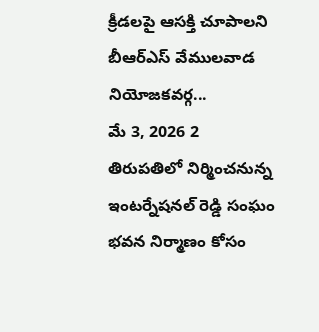క్రీడలపై ఆసక్తి చూపాలని బీఆర్ఎస్ వేములవాడ నియోజకవర్గ...
మే 3, 2026 2
తిరుపతిలో నిర్మించనున్న ఇంటర్నేషనల్ రెడ్డి సంఘం భవన నిర్మాణం కోసం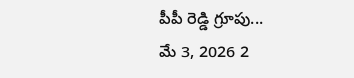పీపీ రెడ్డి గ్రూపు...
మే 3, 2026 2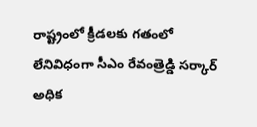రాష్ట్రంలో క్రీడలకు గతంలో లేనివిధంగా సీఎం రేవంత్రెడ్డి సర్కార్ అధిక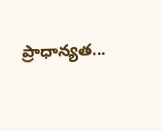ప్రాధాన్యత...